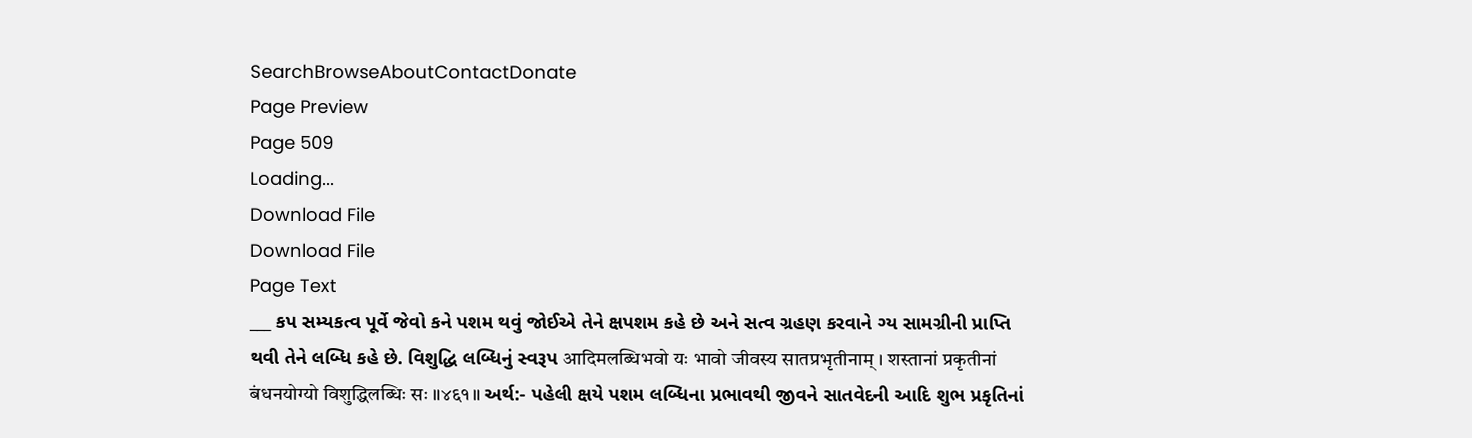SearchBrowseAboutContactDonate
Page Preview
Page 509
Loading...
Download File
Download File
Page Text
___ કપ સમ્યકત્વ પૂર્વે જેવો કને પશમ થવું જોઈએ તેને ક્ષપશમ કહે છે અને સત્વ ગ્રહણ કરવાને ગ્ય સામગ્રીની પ્રાપ્તિ થવી તેને લબ્ધિ કહે છે. વિશુદ્ધિ લબ્ધિનું સ્વરૂપ आदिमलब्धिभवो यः भावो जीवस्य सातप्रभृतीनाम् । शस्तानां प्रकृतीनां बंधनयोग्यो विशुद्धिलब्धिः सः ॥४६१॥ અર્થ:- પહેલી ક્ષયે પશમ લબ્ધિના પ્રભાવથી જીવને સાતવેદની આદિ શુભ પ્રકૃતિનાં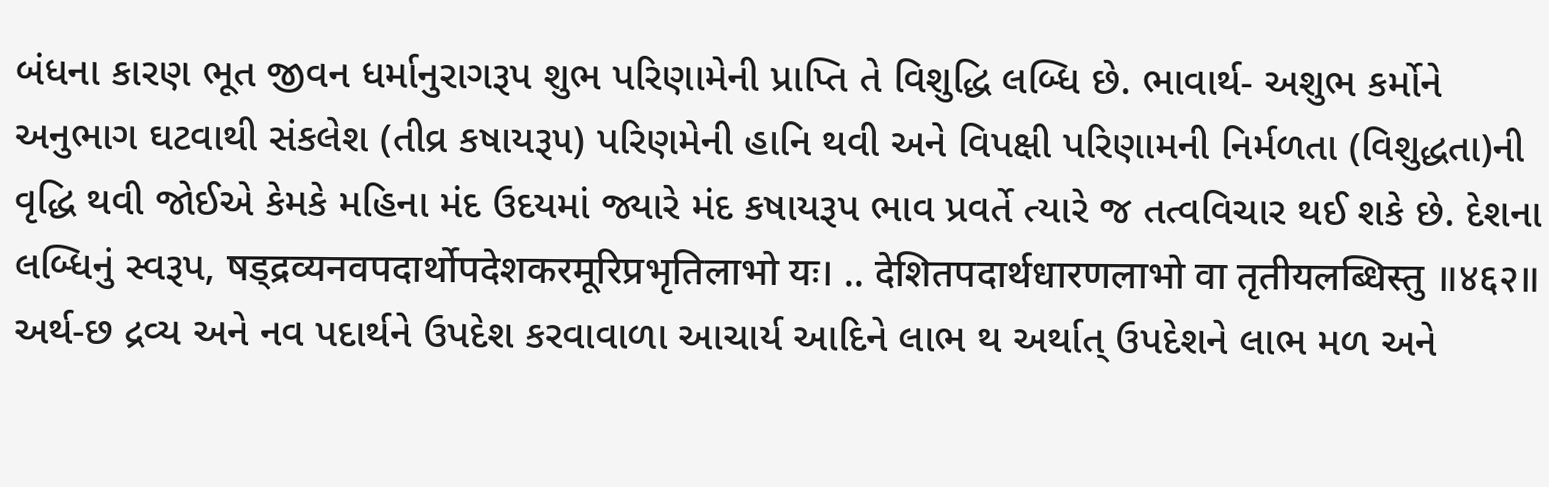બંધના કારણ ભૂત જીવન ધર્માનુરાગરૂપ શુભ પરિણામેની પ્રાપ્તિ તે વિશુદ્ધિ લબ્ધિ છે. ભાવાર્થ- અશુભ કર્મોને અનુભાગ ઘટવાથી સંકલેશ (તીવ્ર કષાયરૂ૫) પરિણમેની હાનિ થવી અને વિપક્ષી પરિણામની નિર્મળતા (વિશુદ્ધતા)ની વૃદ્ધિ થવી જોઈએ કેમકે મહિના મંદ ઉદયમાં જ્યારે મંદ કષાયરૂપ ભાવ પ્રવર્તે ત્યારે જ તત્વવિચાર થઈ શકે છે. દેશના લબ્ધિનું સ્વરૂપ, षड्द्रव्यनवपदार्थोपदेशकरमूरिप्रभृतिलाभो यः। .. देशितपदार्थधारणलाभो वा तृतीयलब्धिस्तु ॥४६२॥ અર્થ-છ દ્રવ્ય અને નવ પદાર્થને ઉપદેશ કરવાવાળા આચાર્ય આદિને લાભ થ અર્થાત્ ઉપદેશને લાભ મળ અને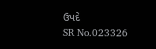ઉપદે
SR No.023326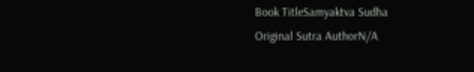Book TitleSamyaktva Sudha
Original Sutra AuthorN/A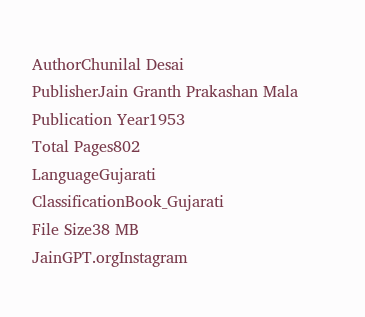AuthorChunilal Desai
PublisherJain Granth Prakashan Mala
Publication Year1953
Total Pages802
LanguageGujarati
ClassificationBook_Gujarati
File Size38 MB
JainGPT.orgInstagram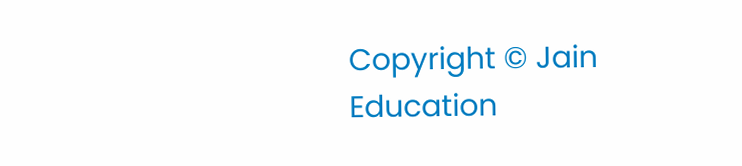Copyright © Jain Education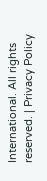International. All rights reserved. | Privacy Policy